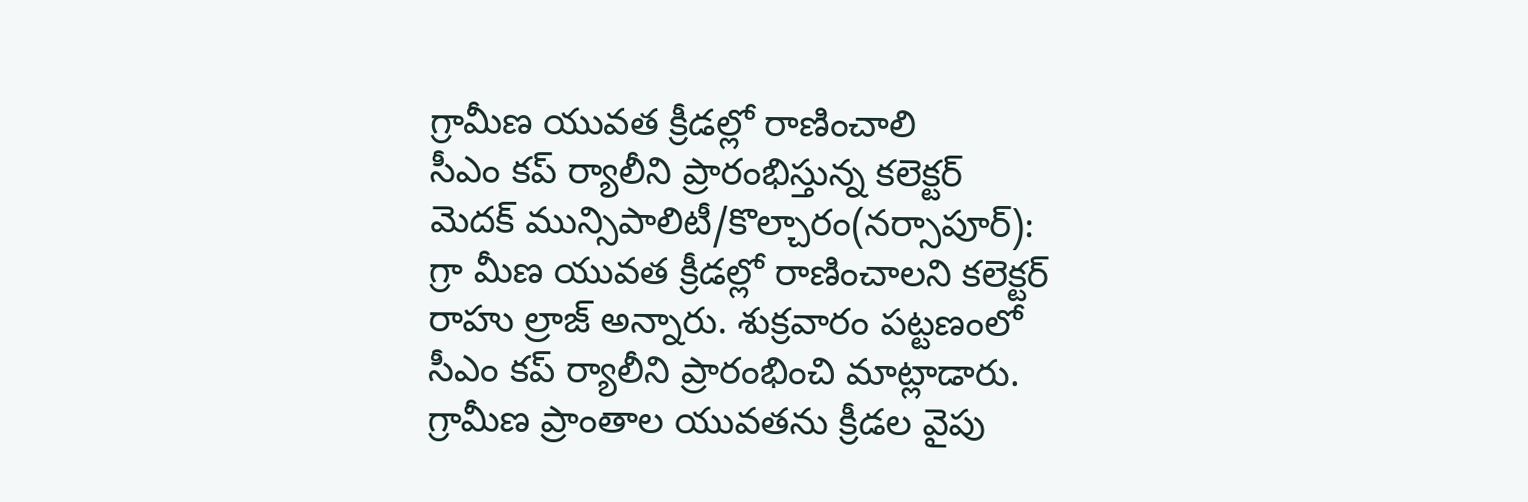గ్రామీణ యువత క్రీడల్లో రాణించాలి
సీఎం కప్ ర్యాలీని ప్రారంభిస్తున్న కలెక్టర్
మెదక్ మున్సిపాలిటీ/కొల్చారం(నర్సాపూర్): గ్రా మీణ యువత క్రీడల్లో రాణించాలని కలెక్టర్ రాహు ల్రాజ్ అన్నారు. శుక్రవారం పట్టణంలో సీఎం కప్ ర్యాలీని ప్రారంభించి మాట్లాడారు. గ్రామీణ ప్రాంతాల యువతను క్రీడల వైపు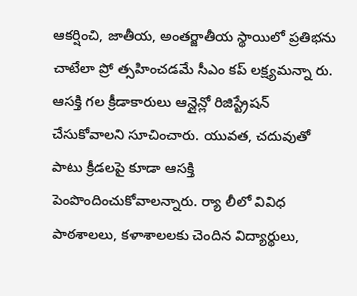ఆకర్షించి, జాతీయ, అంతర్జాతీయ స్థాయిలో ప్రతిభను చాటేలా ప్రో త్సహించడమే సీఎం కప్ లక్ష్యమన్నా రు. ఆసక్తి గల క్రీడాకారులు ఆన్లైన్లో రిజిస్ట్రేషన్ చేసుకోవాలని సూచించారు. యువత, చదువుతో పాటు క్రీడలపై కూడా ఆసక్తి పెంపొందించుకోవాలన్నారు. ర్యా లీలో వివిధ పాఠశాలలు, కళాశాలలకు చెందిన విద్యార్థులు,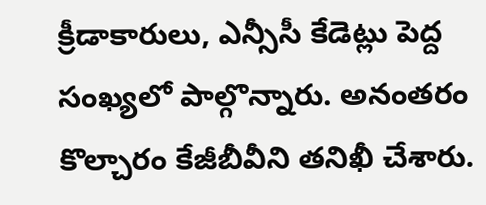క్రీడాకారులు, ఎన్సీసీ కేడెట్లు పెద్ద సంఖ్యలో పాల్గొన్నారు. అనంతరం కొల్చారం కేజీబీవీని తనిఖీ చేశారు.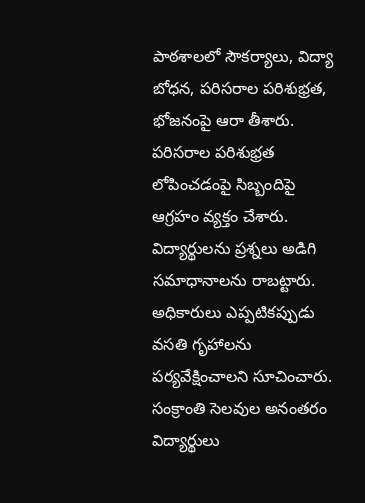పాఠశాలలో సౌకర్యాలు, విద్యా బోధన, పరిసరాల పరిశుభ్రత, భోజనంపై ఆరా తీశారు. పరిసరాల పరిశుభ్రత లోపించడంపై సిబ్బందిపై ఆగ్రహం వ్యక్తం చేశారు. విద్యార్థులను ప్రశ్నలు అడిగి సమాధానాలను రాబట్టారు. అధికారులు ఎప్పటికప్పుడు వసతి గృహాలను పర్యవేక్షించాలని సూచించారు. సంక్రాంతి సెలవుల అనంతరం విద్యార్థులు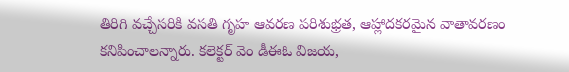తిరిగి వచ్చేసరికి వసతి గృహ ఆవరణ పరిశుభ్రత, ఆహ్లాదకరమైన వాతావరణం కనిపించాలన్నారు. కలెక్టర్ వెం డీఈఓ విజయ,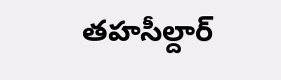తహసీల్దార్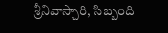శ్రీనివాస్చారి, సిబ్బంది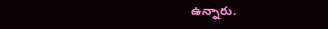ఉన్నారు.